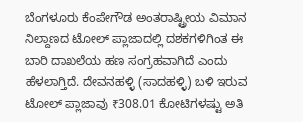ಬೆಂಗಳೂರು ಕೆಂಪೇಗೌಡ ಅಂತರಾಷ್ಟ್ರೀಯ ವಿಮಾನ ನಿಲ್ದಾಣದ ಟೋಲ್ ಪ್ಲಾಜಾದಲ್ಲಿ ದಶಕಗಳಿಗಿಂತ ಈ ಬಾರಿ ದಾಖಲೆಯ ಹಣ ಸಂಗ್ರಹವಾಗಿದೆ ಎಂದು ಹೆಳಲಾಗ್ತಿದೆ. ದೇವನಹಳ್ಳಿ (ಸಾದಹಳ್ಳಿ) ಬಳಿ ಇರುವ ಟೋಲ್ ಪ್ಲಾಜಾವು ₹308.01 ಕೋಟಿಗಳಷ್ಟು ಅತಿ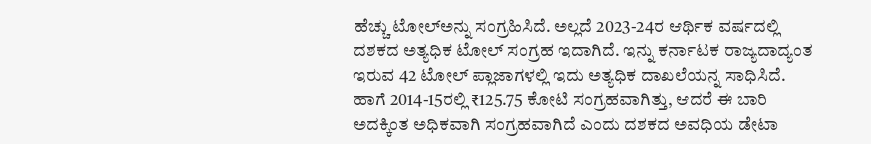ಹೆಚ್ಚು ಟೋಲ್ಅನ್ನು ಸಂಗ್ರಹಿಸಿದೆ. ಅಲ್ಲದೆ 2023-24ರ ಆರ್ಥಿಕ ವರ್ಷದಲ್ಲಿ ದಶಕದ ಅತ್ಯಧಿಕ ಟೋಲ್ ಸಂಗ್ರಹ ಇದಾಗಿದೆ. ಇನ್ನು ಕರ್ನಾಟಕ ರಾಜ್ಯದಾದ್ಯಂತ ಇರುವ 42 ಟೋಲ್ ಪ್ಲಾಜಾಗಳಲ್ಲಿ ಇದು ಅತ್ಯಧಿಕ ದಾಖಲೆಯನ್ನ ಸಾಧಿಸಿದೆ. ಹಾಗೆ 2014-15ರಲ್ಲಿ ₹125.75 ಕೋಟಿ ಸಂಗ್ರಹವಾಗಿತ್ತು, ಆದರೆ ಈ ಬಾರಿ ಅದಕ್ಕಿಂತ ಅಧಿಕವಾಗಿ ಸಂಗ್ರಹವಾಗಿದೆ ಎಂದು ದಶಕದ ಅವಧಿಯ ಡೇಟಾ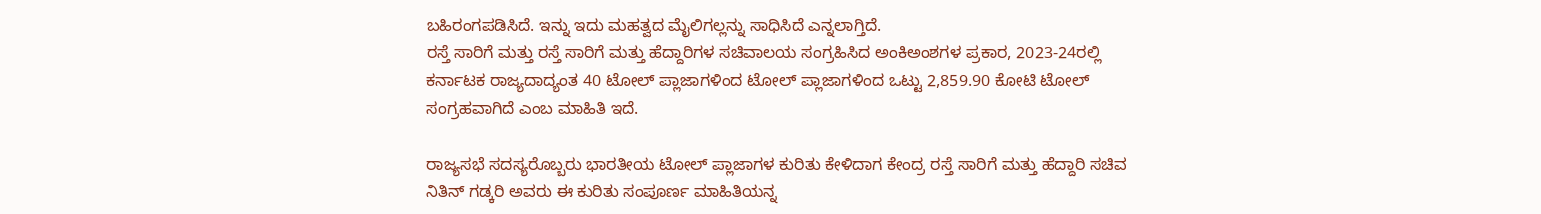ಬಹಿರಂಗಪಡಿಸಿದೆ. ಇನ್ನು ಇದು ಮಹತ್ವದ ಮೈಲಿಗಲ್ಲನ್ನು ಸಾಧಿಸಿದೆ ಎನ್ನಲಾಗ್ತಿದೆ.
ರಸ್ತೆ ಸಾರಿಗೆ ಮತ್ತು ರಸ್ತೆ ಸಾರಿಗೆ ಮತ್ತು ಹೆದ್ದಾರಿಗಳ ಸಚಿವಾಲಯ ಸಂಗ್ರಹಿಸಿದ ಅಂಕಿಅಂಶಗಳ ಪ್ರಕಾರ, 2023-24ರಲ್ಲಿ ಕರ್ನಾಟಕ ರಾಜ್ಯದಾದ್ಯಂತ 40 ಟೋಲ್ ಪ್ಲಾಜಾಗಳಿಂದ ಟೋಲ್ ಪ್ಲಾಜಾಗಳಿಂದ ಒಟ್ಟು 2,859.90 ಕೋಟಿ ಟೋಲ್ ಸಂಗ್ರಹವಾಗಿದೆ ಎಂಬ ಮಾಹಿತಿ ಇದೆ.

ರಾಜ್ಯಸಭೆ ಸದಸ್ಯರೊಬ್ಬರು ಭಾರತೀಯ ಟೋಲ್ ಪ್ಲಾಜಾಗಳ ಕುರಿತು ಕೇಳಿದಾಗ ಕೇಂದ್ರ ರಸ್ತೆ ಸಾರಿಗೆ ಮತ್ತು ಹೆದ್ದಾರಿ ಸಚಿವ ನಿತಿನ್ ಗಡ್ಕರಿ ಅವರು ಈ ಕುರಿತು ಸಂಪೂರ್ಣ ಮಾಹಿತಿಯನ್ನ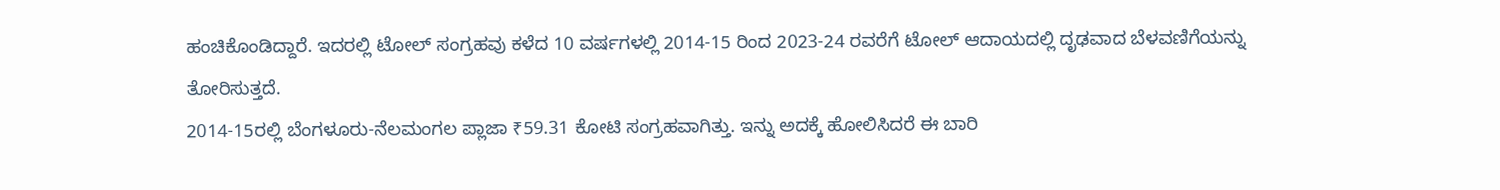ಹಂಚಿಕೊಂಡಿದ್ದಾರೆ. ಇದರಲ್ಲಿ ಟೋಲ್ ಸಂಗ್ರಹವು ಕಳೆದ 10 ವರ್ಷಗಳಲ್ಲಿ 2014-15 ರಿಂದ 2023-24 ರವರೆಗೆ ಟೋಲ್ ಆದಾಯದಲ್ಲಿ ದೃಢವಾದ ಬೆಳವಣಿಗೆಯನ್ನು ತೋರಿಸುತ್ತದೆ.
2014-15ರಲ್ಲಿ ಬೆಂಗಳೂರು-ನೆಲಮಂಗಲ ಪ್ಲಾಜಾ ₹59.31 ಕೋಟಿ ಸಂಗ್ರಹವಾಗಿತ್ತು. ಇನ್ನು ಅದಕ್ಕೆ ಹೋಲಿಸಿದರೆ ಈ ಬಾರಿ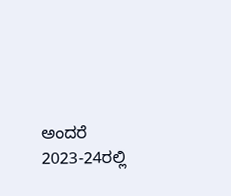ಅಂದರೆ 2023-24ರಲ್ಲಿ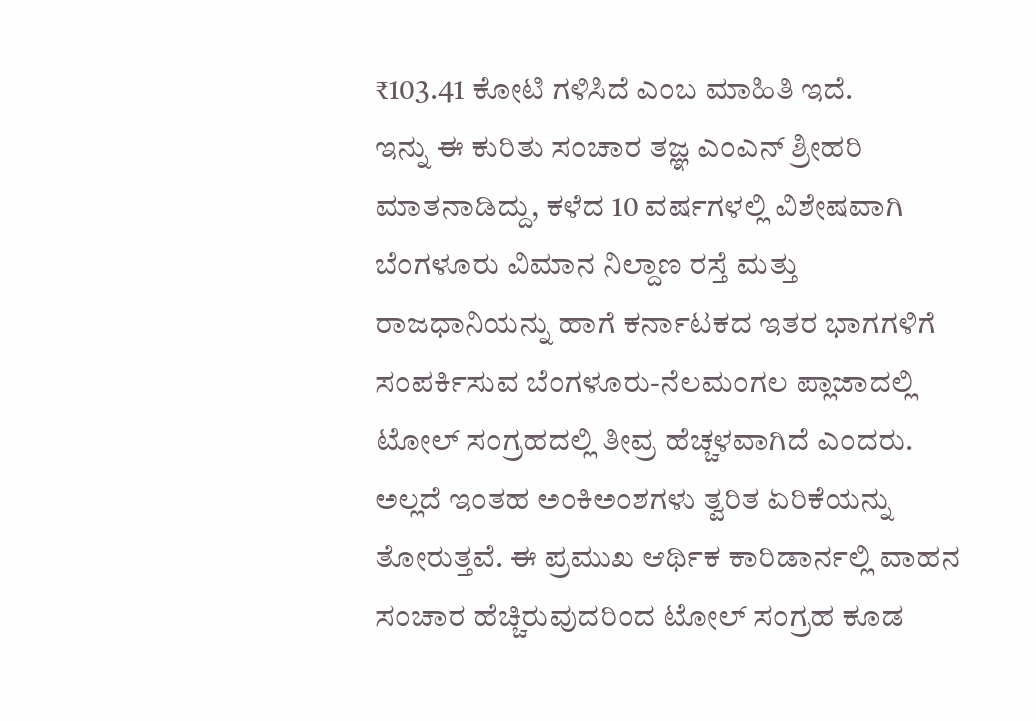₹103.41 ಕೋಟಿ ಗಳಿಸಿದೆ ಎಂಬ ಮಾಹಿತಿ ಇದೆ.
ಇನ್ನು ಈ ಕುರಿತು ಸಂಚಾರ ತಜ್ಞ ಎಂಎನ್ ಶ್ರೀಹರಿ ಮಾತನಾಡಿದ್ದು, ಕಳೆದ 10 ವರ್ಷಗಳಲ್ಲಿ ವಿಶೇಷವಾಗಿ ಬೆಂಗಳೂರು ವಿಮಾನ ನಿಲ್ದಾಣ ರಸ್ತೆ ಮತ್ತು ರಾಜಧಾನಿಯನ್ನು ಹಾಗೆ ಕರ್ನಾಟಕದ ಇತರ ಭಾಗಗಳಿಗೆ ಸಂಪರ್ಕಿಸುವ ಬೆಂಗಳೂರು-ನೆಲಮಂಗಲ ಪ್ಲಾಜಾದಲ್ಲಿ ಟೋಲ್ ಸಂಗ್ರಹದಲ್ಲಿ ತೀವ್ರ ಹೆಚ್ಚಳವಾಗಿದೆ ಎಂದರು. ಅಲ್ಲದೆ ಇಂತಹ ಅಂಕಿಅಂಶಗಳು ತ್ವರಿತ ಏರಿಕೆಯನ್ನು ತೋರುತ್ತವೆ. ಈ ಪ್ರಮುಖ ಆರ್ಥಿಕ ಕಾರಿಡಾರ್ನಲ್ಲಿ ವಾಹನ ಸಂಚಾರ ಹೆಚ್ಚಿರುವುದರಿಂದ ಟೋಲ್ ಸಂಗ್ರಹ ಕೂಡ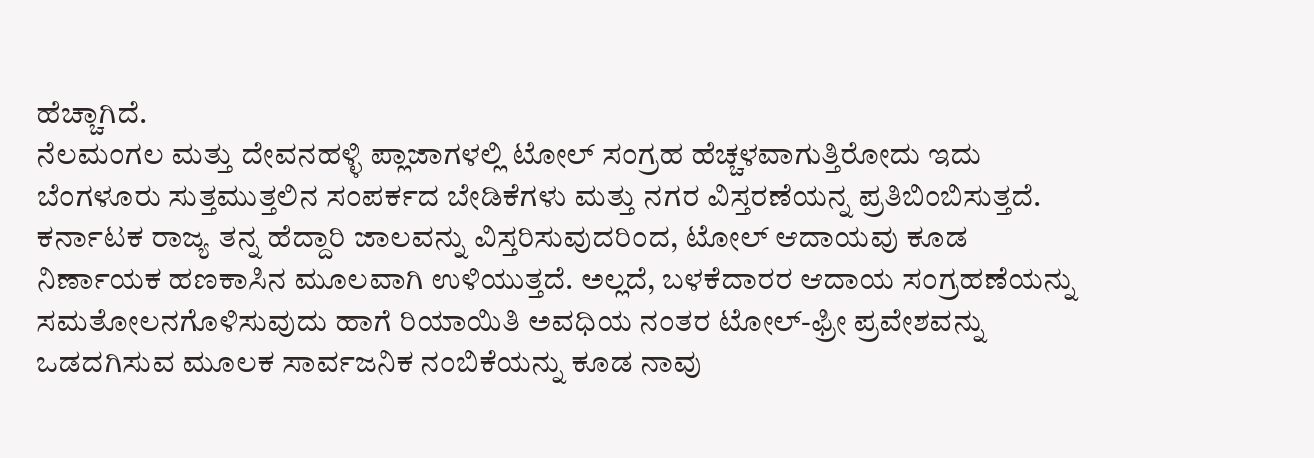ಹೆಚ್ಚಾಗಿದೆ.
ನೆಲಮಂಗಲ ಮತ್ತು ದೇವನಹಳ್ಳಿ ಪ್ಲಾಜಾಗಳಲ್ಲಿ ಟೋಲ್ ಸಂಗ್ರಹ ಹೆಚ್ಚಳವಾಗುತ್ತಿರೋದು ಇದು ಬೆಂಗಳೂರು ಸುತ್ತಮುತ್ತಲಿನ ಸಂಪರ್ಕದ ಬೇಡಿಕೆಗಳು ಮತ್ತು ನಗರ ವಿಸ್ತರಣೆಯನ್ನ ಪ್ರತಿಬಿಂಬಿಸುತ್ತದೆ.
ಕರ್ನಾಟಕ ರಾಜ್ಯ ತನ್ನ ಹೆದ್ದಾರಿ ಜಾಲವನ್ನು ವಿಸ್ತರಿಸುವುದರಿಂದ, ಟೋಲ್ ಆದಾಯವು ಕೂಡ ನಿರ್ಣಾಯಕ ಹಣಕಾಸಿನ ಮೂಲವಾಗಿ ಉಳಿಯುತ್ತದೆ. ಅಲ್ಲದೆ, ಬಳಕೆದಾರರ ಆದಾಯ ಸಂಗ್ರಹಣೆಯನ್ನು ಸಮತೋಲನಗೊಳಿಸುವುದು ಹಾಗೆ ರಿಯಾಯಿತಿ ಅವಧಿಯ ನಂತರ ಟೋಲ್-ಫ್ರೀ ಪ್ರವೇಶವನ್ನು ಒಡದಗಿಸುವ ಮೂಲಕ ಸಾರ್ವಜನಿಕ ನಂಬಿಕೆಯನ್ನು ಕೂಡ ನಾವು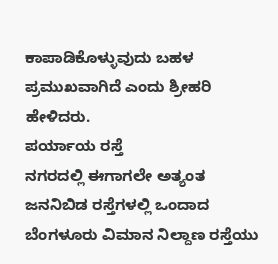ಕಾಪಾಡಿಕೊಳ್ಳುವುದು ಬಹಳ ಪ್ರಮುಖವಾಗಿದೆ ಎಂದು ಶ್ರೀಹರಿ ಹೇಳಿದರು.
ಪರ್ಯಾಯ ರಸ್ತೆ
ನಗರದಲ್ಲಿ ಈಗಾಗಲೇ ಅತ್ಯಂತ ಜನನಿಬಿಡ ರಸ್ತೆಗಳಲ್ಲಿ ಒಂದಾದ ಬೆಂಗಳೂರು ವಿಮಾನ ನಿಲ್ದಾಣ ರಸ್ತೆಯು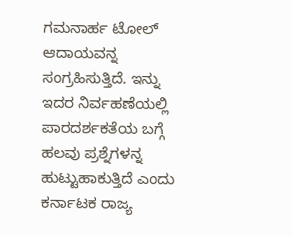ಗಮನಾರ್ಹ ಟೋಲ್ ಆದಾಯವನ್ನ ಸಂಗ್ರಹಿಸುತ್ತಿದೆ. ಇನ್ನು ಇದರ ನಿರ್ವಹಣೆಯಲ್ಲಿ ಪಾರದರ್ಶಕತೆಯ ಬಗ್ಗೆ ಹಲವು ಪ್ರಶ್ನೆಗಳನ್ನ ಹುಟ್ಟುಹಾಕುತ್ತಿದೆ ಎಂದು ಕರ್ನಾಟಕ ರಾಜ್ಯ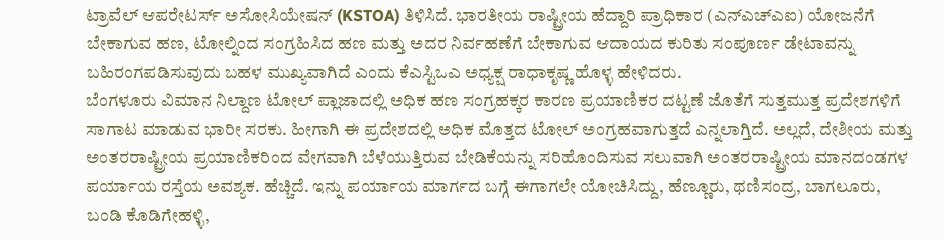ಟ್ರಾವೆಲ್ ಆಪರೇಟರ್ಸ್ ಅಸೋಸಿಯೇಷನ್ (KSTOA) ತಿಳಿಸಿದೆ. ಭಾರತೀಯ ರಾಷ್ಟ್ರೀಯ ಹೆದ್ದಾರಿ ಪ್ರಾಧಿಕಾರ (ಎನ್ಎಚ್ಎಐ) ಯೋಜನೆಗೆ ಬೇಕಾಗುವ ಹಣ, ಟೋಲ್ನಿಂದ ಸಂಗ್ರಹಿಸಿದ ಹಣ ಮತ್ತು ಅದರ ನಿರ್ವಹಣೆಗೆ ಬೇಕಾಗುವ ಆದಾಯದ ಕುರಿತು ಸಂಪೂರ್ಣ ಡೇಟಾವನ್ನು ಬಹಿರಂಗಪಡಿಸುವುದು ಬಹಳ ಮುಖ್ಯವಾಗಿದೆ ಎಂದು ಕೆಎಸ್ಟಿಒಎ ಅಧ್ಯಕ್ಷ ರಾಧಾಕೃಷ್ಣ ಹೊಳ್ಳ ಹೇಳಿದರು.
ಬೆಂಗಳೂರು ವಿಮಾನ ನಿಲ್ದಾಣ ಟೋಲ್ ಪ್ಲಾಜಾದಲ್ಲಿ ಅಧಿಕ ಹಣ ಸಂಗ್ರಹಕ್ಕರ ಕಾರಣ ಪ್ರಯಾಣಿಕರ ದಟ್ಟಣೆ ಜೊತೆಗೆ ಸುತ್ತಮುತ್ತ ಪ್ರದೇಶಗಳಿಗೆ ಸಾಗಾಟ ಮಾಡುವ ಭಾರೀ ಸರಕು. ಹೀಗಾಗಿ ಈ ಪ್ರದೇಶದಲ್ಲಿ ಅಧಿಕ ಮೊತ್ತದ ಟೋಲ್ ಅಂಗ್ರಹವಾಗುತ್ತದೆ ಎನ್ನಲಾಗ್ತಿದೆ. ಅಲ್ಲದೆ, ದೇಶೀಯ ಮತ್ತು ಅಂತರರಾಷ್ಟ್ರೀಯ ಪ್ರಯಾಣಿಕರಿಂದ ವೇಗವಾಗಿ ಬೆಳೆಯುತ್ತಿರುವ ಬೇಡಿಕೆಯನ್ನು ಸರಿಹೊಂದಿಸುವ ಸಲುವಾಗಿ ಅಂತರರಾಷ್ಟ್ರೀಯ ಮಾನದಂಡಗಳ ಪರ್ಯಾಯ ರಸ್ತೆಯ ಅವಶ್ಯಕ. ಹೆಚ್ಚಿದೆ. ಇನ್ನು ಪರ್ಯಾಯ ಮಾರ್ಗದ ಬಗ್ಗೆ ಈಗಾಗಲೇ ಯೋಚಿಸಿದ್ದು, ಹೆಣ್ಣೂರು, ಥಣಿಸಂದ್ರ, ಬಾಗಲೂರು, ಬಂಡಿ ಕೊಡಿಗೇಹಳ್ಳಿ,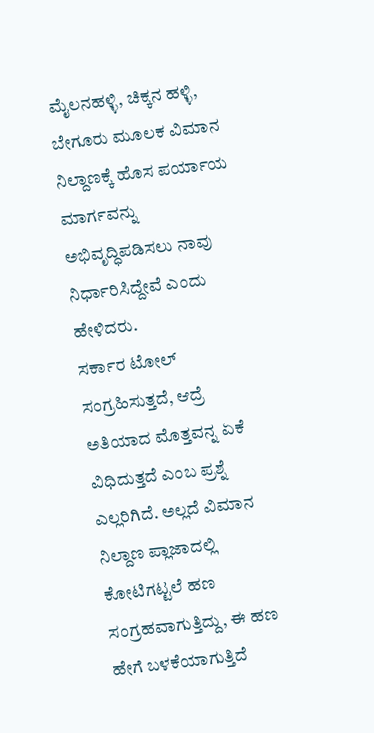ಮೈಲನಹಳ್ಳಿ, ಚಿಕ್ಕನ ಹಳ್ಳಿ, ಬೇಗೂರು ಮೂಲಕ ವಿಮಾನ ನಿಲ್ದಾಣಕ್ಕೆ ಹೊಸ ಪರ್ಯಾಯ ಮಾರ್ಗವನ್ನು ಅಭಿವೃದ್ಧಿಪಡಿಸಲು ನಾವು ನಿರ್ಧಾರಿಸಿದ್ದೇವೆ ಎಂದು ಹೇಳಿದರು.
ಸರ್ಕಾರ ಟೋಲ್ ಸಂಗ್ರಹಿಸುತ್ತದೆ, ಆದ್ರೆ ಅತಿಯಾದ ಮೊತ್ತವನ್ನ ಏಕೆ ವಿಧಿದುತ್ತದೆ ಎಂಬ ಪ್ರಶ್ನೆ ಎಲ್ಲರಿಗಿದೆ. ಅಲ್ಲದೆ ವಿಮಾನ ನಿಲ್ದಾಣ ಪ್ಲಾಜಾದಲ್ಲಿ ಕೋಟಿಗಟ್ಟಲೆ ಹಣ ಸಂಗ್ರಹವಾಗುತ್ತಿದ್ದು, ಈ ಹಣ ಹೇಗೆ ಬಳಕೆಯಾಗುತ್ತಿದೆ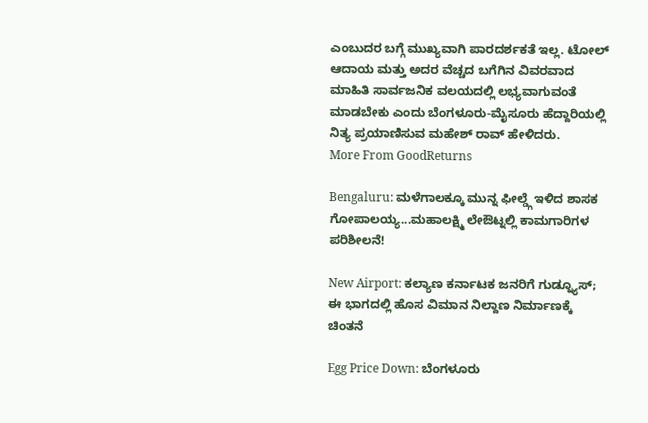ಎಂಬುದರ ಬಗ್ಗೆ ಮುಖ್ಯವಾಗಿ ಪಾರದರ್ಶಕತೆ ಇಲ್ಲ. ಟೋಲ್ ಆದಾಯ ಮತ್ತು ಅದರ ವೆಚ್ಚದ ಬಗೆಗಿನ ವಿವರವಾದ ಮಾಹಿತಿ ಸಾರ್ವಜನಿಕ ವಲಯದಲ್ಲಿ ಲಭ್ಯವಾಗುವಂತೆ ಮಾಡಬೇಕು ಎಂದು ಬೆಂಗಳೂರು-ಮೈಸೂರು ಹೆದ್ದಾರಿಯಲ್ಲಿ ನಿತ್ಯ ಪ್ರಯಾಣಿಸುವ ಮಹೇಶ್ ರಾವ್ ಹೇಳಿದರು.
More From GoodReturns

Bengaluru: ಮಳೆಗಾಲಕ್ಕೂ ಮುನ್ನ ಫೀಲ್ಡ್ಗೆ ಇಳಿದ ಶಾಸಕ ಗೋಪಾಲಯ್ಯ...ಮಹಾಲಕ್ಷ್ಮಿ ಲೇಔಟ್ನಲ್ಲಿ ಕಾಮಗಾರಿಗಳ ಪರಿಶೀಲನೆ!

New Airport: ಕಲ್ಯಾಣ ಕರ್ನಾಟಕ ಜನರಿಗೆ ಗುಡ್ನ್ಯೂಸ್; ಈ ಭಾಗದಲ್ಲಿ ಹೊಸ ವಿಮಾನ ನಿಲ್ದಾಣ ನಿರ್ಮಾಣಕ್ಕೆ ಚಿಂತನೆ

Egg Price Down: ಬೆಂಗಳೂರು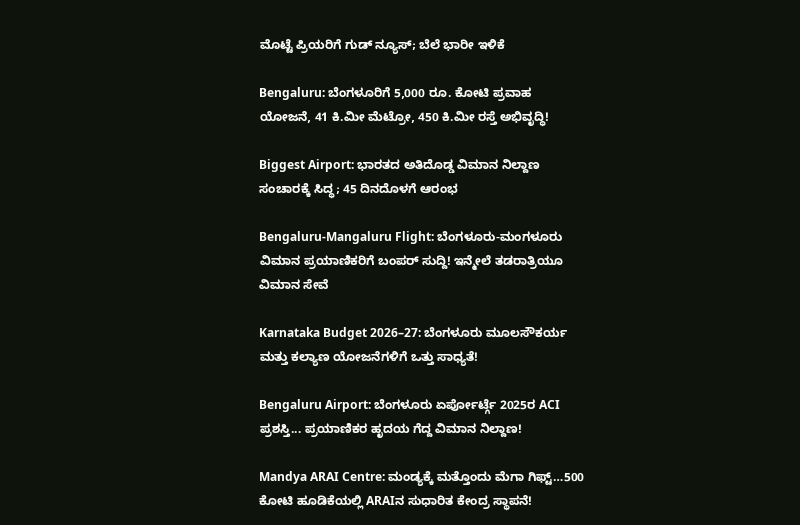ಮೊಟ್ಟೆ ಪ್ರಿಯರಿಗೆ ಗುಡ್ ನ್ಯೂಸ್; ಬೆಲೆ ಭಾರೀ ಇಳಿಕೆ

Bengaluru: ಬೆಂಗಳೂರಿಗೆ 5,000 ರೂ. ಕೋಟಿ ಪ್ರವಾಹ ಯೋಜನೆ, 41 ಕಿ.ಮೀ ಮೆಟ್ರೋ, 450 ಕಿ.ಮೀ ರಸ್ತೆ ಅಭಿವೃದ್ಧಿ!

Biggest Airport: ಭಾರತದ ಅತಿದೊಡ್ಡ ವಿಮಾನ ನಿಲ್ದಾಣ ಸಂಚಾರಕ್ಕೆ ಸಿದ್ಧ; 45 ದಿನದೊಳಗೆ ಆರಂಭ

Bengaluru-Mangaluru Flight: ಬೆಂಗಳೂರು-ಮಂಗಳೂರು ವಿಮಾನ ಪ್ರಯಾಣಿಕರಿಗೆ ಬಂಪರ್ ಸುದ್ದಿ! ಇನ್ಮೇಲೆ ತಡರಾತ್ರಿಯೂ ವಿಮಾನ ಸೇವೆ

Karnataka Budget 2026–27: ಬೆಂಗಳೂರು ಮೂಲಸೌಕರ್ಯ ಮತ್ತು ಕಲ್ಯಾಣ ಯೋಜನೆಗಳಿಗೆ ಒತ್ತು ಸಾಧ್ಯತೆ!

Bengaluru Airport: ಬೆಂಗಳೂರು ಏರ್ಪೋರ್ಟ್ಗೆ 2025ರ ACI ಪ್ರಶಸ್ತಿ... ಪ್ರಯಾಣಿಕರ ಹೃದಯ ಗೆದ್ದ ವಿಮಾನ ನಿಲ್ದಾಣ!

Mandya ARAI Centre: ಮಂಡ್ಯಕ್ಕೆ ಮತ್ತೊಂದು ಮೆಗಾ ಗಿಫ್ಟ್…500 ಕೋಟಿ ಹೂಡಿಕೆಯಲ್ಲಿ ARAIನ ಸುಧಾರಿತ ಕೇಂದ್ರ ಸ್ಥಾಪನೆ!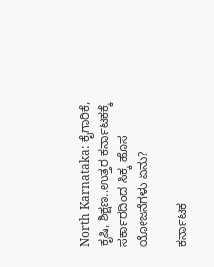North Karnataka: ಕೈಗಾರಿಕೆ, ಕೃಷಿ, ಶಿಕ್ಷಣ..ಉತ್ತರ ಕರ್ನಾಟಕಕ್ಕೆ ಸರ್ಕಾರದಿಂದ ಸಿಕ್ಕ ಹೊಸ ಯೋಜನೆಗಳು ಏನು?

ಕರ್ನಾಟಕ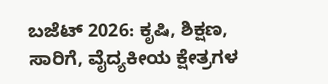ಬಜೆಟ್ 2026: ಕೃಷಿ, ಶಿಕ್ಷಣ, ಸಾರಿಗೆ, ವೈದ್ಯಕೀಯ ಕ್ಷೇತ್ರಗಳ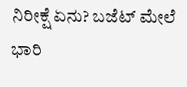ನಿರೀಕ್ಷೆ ಏನು? ಬಜೆಟ್ ಮೇಲೆ ಭಾರಿ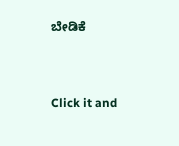ಬೇಡಿಕೆ



Click it and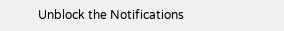Unblock the Notifications